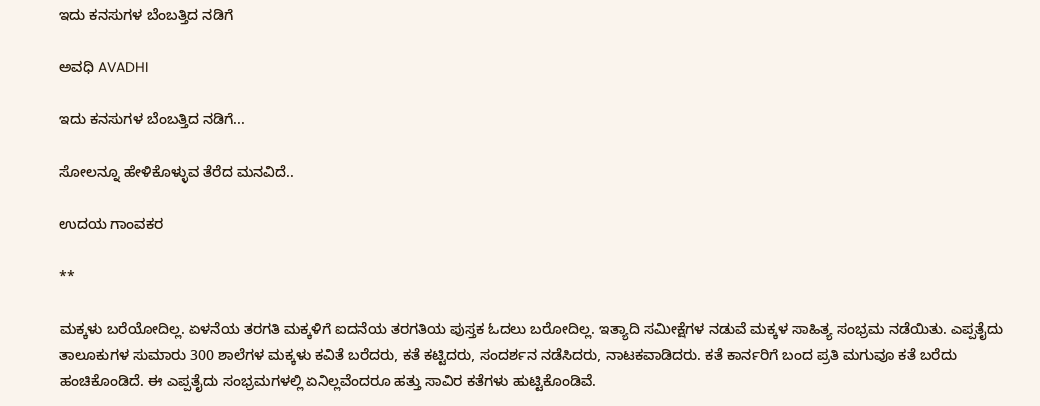ಇದು ಕನಸುಗಳ ಬೆಂಬತ್ತಿದ ನಡಿಗೆ‍

ಅವಧಿ AVADHI

ಇದು ಕನಸುಗಳ ಬೆಂಬತ್ತಿದ ನಡಿಗೆ...

ಸೋಲನ್ನೂ ಹೇಳಿಕೊಳ್ಳುವ ತೆರೆದ ಮನವಿದೆ..

ಉದಯ ಗಾಂವಕರ

**

ಮಕ್ಕಳು ಬರೆಯೋದಿಲ್ಲ. ಏಳನೆಯ ತರಗತಿ ಮಕ್ಕಳಿಗೆ ಐದನೆಯ ತರಗತಿಯ ಪುಸ್ತಕ ಓದಲು ಬರೋದಿಲ್ಲ. ಇತ್ಯಾದಿ ಸಮೀಕ್ಷೆಗಳ ನಡುವೆ ಮಕ್ಕಳ ಸಾಹಿತ್ಯ ಸಂಭ್ರಮ ನಡೆಯಿತು. ಎಪ್ಪತೈದು ತಾಲೂಕುಗಳ ಸುಮಾರು 300 ಶಾಲೆಗಳ ಮಕ್ಕಳು ಕವಿತೆ ಬರೆದರು, ಕತೆ ಕಟ್ಟಿದರು, ಸಂದರ್ಶನ ನಡೆಸಿದರು, ನಾಟಕವಾಡಿದರು. ಕತೆ ಕಾರ್ನರಿಗೆ ಬಂದ ಪ್ರತಿ ಮಗುವೂ ಕತೆ ಬರೆದು ಹಂಚಿಕೊಂಡಿದೆ. ಈ ಎಪ್ಪತೈದು ಸಂಭ್ರಮಗಳಲ್ಲಿ ಏನಿಲ್ಲವೆಂದರೂ ಹತ್ತು ಸಾವಿರ ಕತೆಗಳು ಹುಟ್ಟಿಕೊಂಡಿವೆ.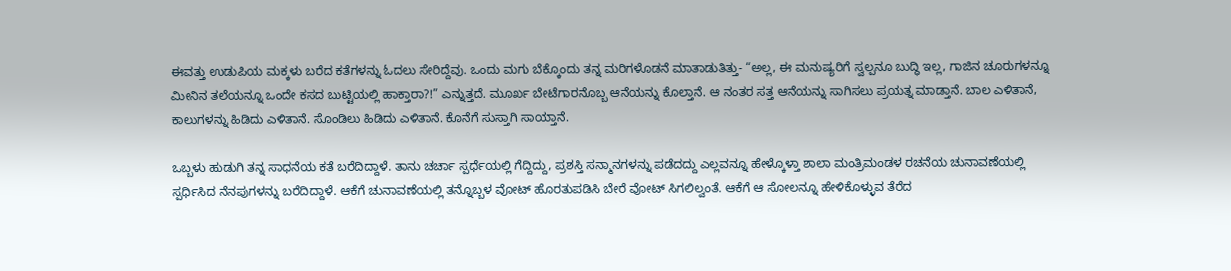ಈವತ್ತು ಉಡುಪಿಯ ಮಕ್ಕಳು ಬರೆದ ಕತೆಗಳನ್ನು ಓದಲು‌ ಸೇರಿದ್ದೆವು. ಒಂದು ಮಗು ಬೆಕ್ಕೊಂದು ತನ್ನ ಮರಿಗಳೊಡನೆ ಮಾತಾಡುತಿತ್ತು- “ಅಲ್ಲ, ಈ ಮನುಷ್ಯರಿಗೆ ಸ್ವಲ್ಪನೂ ಬುದ್ಧಿ ಇಲ್ಲ, ಗಾಜಿನ ಚೂರುಗಳನ್ನೂ ಮೀನಿನ ತಲೆಯನ್ನೂ ಒಂದೇ ಕಸದ ಬುಟ್ಟಿಯಲ್ಲಿ ಹಾಕ್ತಾರಾ?!” ಎನ್ನುತ್ತದೆ. ಮೂರ್ಖ ಬೇಟೆಗಾರನೊಬ್ಬ ಆನೆಯನ್ನು ಕೊಲ್ತಾನೆ. ಆ ನಂತರ ಸತ್ತ ಆನೆಯನ್ನು ಸಾಗಿಸಲು ಪ್ರಯತ್ನ ಮಾಡ್ತಾನೆ. ಬಾಲ ಎಳಿತಾನೆ, ಕಾಲುಗಳನ್ನು‌ ಹಿಡಿದು ಎಳಿತಾನೆ. ಸೊಂಡಿಲು ಹಿಡಿದು ಎಳಿತಾನೆ. ಕೊನೆಗೆ ಸುಸ್ತಾಗಿ ಸಾಯ್ತಾನೆ.

ಒಬ್ಬಳು ಹುಡುಗಿ ತನ್ನ ಸಾಧನೆಯ ಕತೆ ಬರೆದಿದ್ದಾಳೆ. ತಾನು ಚರ್ಚಾ ಸ್ಪರ್ಧೆಯಲ್ಲಿ ಗೆದ್ದಿದ್ದು, ಪ್ರಶಸ್ತಿ ಸನ್ಮಾನಗಳನ್ನು ಪಡೆದದ್ದು ಎಲ್ಲವನ್ನೂ ಹೇಳ್ಕೊಳ್ತಾ ಶಾಲಾ ಮಂತ್ರಿಮಂಡಳ ರಚನೆಯ ಚುನಾವಣೆಯಲ್ಲಿ ಸ್ಪರ್ಧಿಸಿದ ನೆನಪುಗಳನ್ನು ಬರೆದಿದ್ದಾಳೆ. ಆಕೆಗೆ ಚುನಾವಣೆಯಲ್ಲಿ ತನ್ನೊಬ್ಬಳ ವೋಟ್ ಹೊರತುಪಡಿಸಿ ಬೇರೆ ವೋಟ್ ಸಿಗಲಿಲ್ವಂತೆ. ಆಕೆಗೆ ಆ ಸೋಲನ್ನೂ ಹೇಳಿಕೊಳ್ಳುವ ತೆರೆದ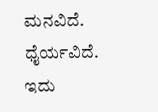ಮನವಿದೆ. ಧೈರ್ಯವಿದೆ. ಇದು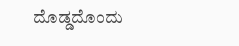ದೊಡ್ಡದೊಂದು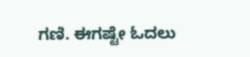ಗಣಿ. ಈಗಷ್ಟೇ ಓದಲು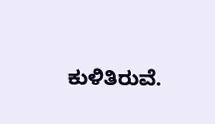ಕುಳಿತಿರುವೆ.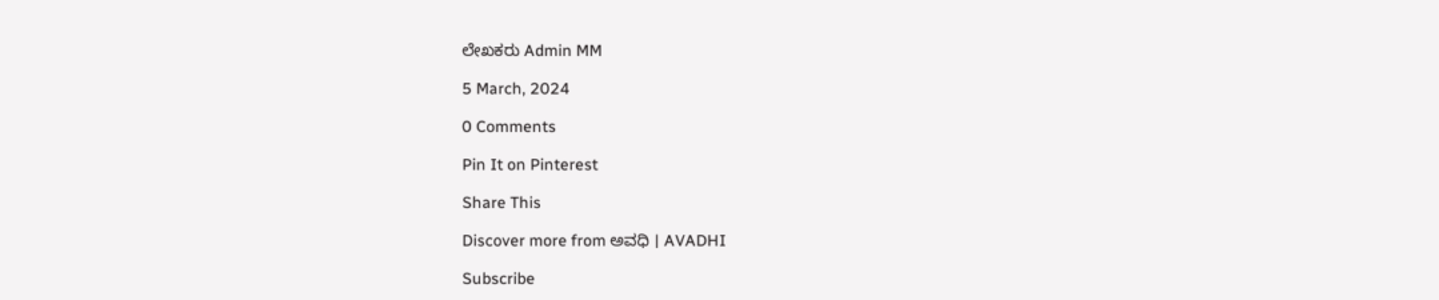ಲೇಖಕರು Admin MM

5 March, 2024

0 Comments

Pin It on Pinterest

Share This

Discover more from ಅವಧಿ । AVADHI

Subscribe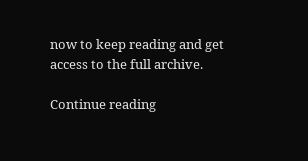now to keep reading and get access to the full archive.

Continue reading